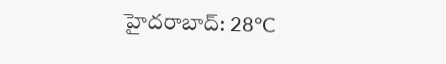హైదరాబాద్: 28°C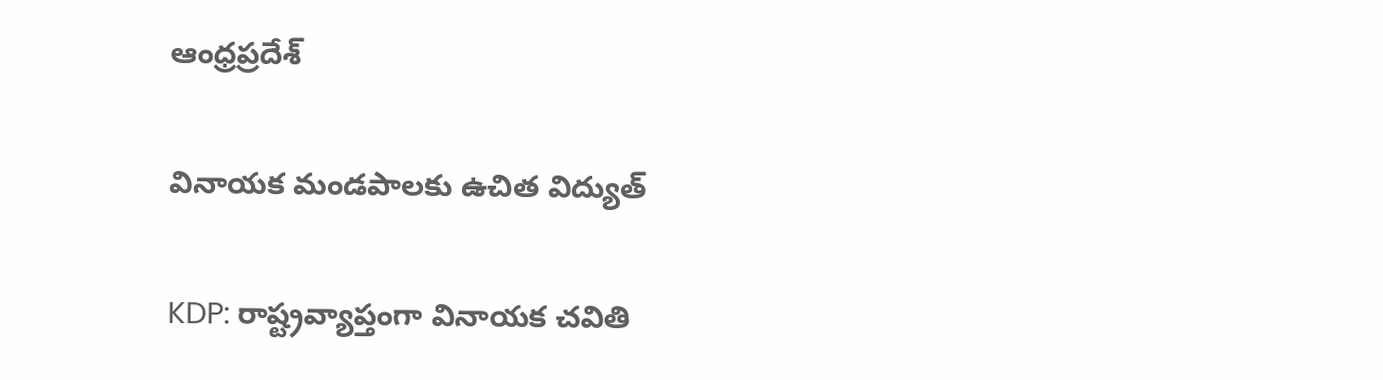ఆంధ్రప్రదేశ్

వినాయక మండపాలకు ఉచిత విద్యుత్

KDP: రాష్ట్రవ్యాప్తంగా వినాయక చవితి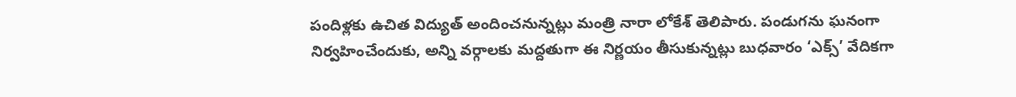పందిళ్లకు ఉచిత విద్యుత్ అందించనున్నట్లు మంత్రి నారా లోకేశ్ తెలిపారు. పండుగను ఘనంగా నిర్వహించేందుకు, అన్ని వర్గాలకు మద్దతుగా ఈ నిర్ణయం తీసుకున్నట్లు బుధవారం ‘ఎక్స్’ వేదికగా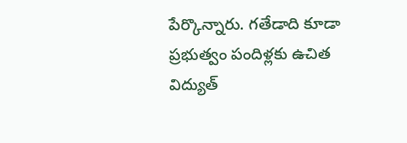పేర్కొన్నారు. గతేడాది కూడా ప్రభుత్వం పందిళ్లకు ఉచిత విద్యుత్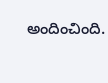అందించింది.